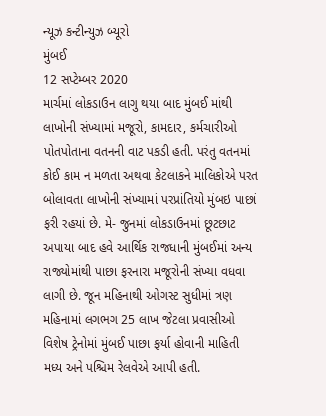ન્યૂઝ કન્ટીન્યુઝ બ્યૂરો
મુંબઈ
12 સપ્ટેમ્બર 2020
માર્ચમાં લોકડાઉન લાગુ થયા બાદ મુંબઈ માંથી લાખોની સંખ્યામાં મજૂરો, કામદાર, કર્મચારીઓ પોતપોતાના વતનની વાટ પકડી હતી. પરંતુ વતનમાં કોઈ કામ ન મળતા અથવા કેટલાકને માલિકોએ પરત બોલાવતા લાખોની સંખ્યામાં પરપ્રાંતિયો મુંબઇ પાછાં ફરી રહયાં છે. મે- જુનમાં લોકડાઉનમાં છૂટછાટ અપાયા બાદ હવે આર્થિક રાજધાની મુંબઈમાં અન્ય રાજ્યોમાંથી પાછા ફરનારા મજૂરોની સંખ્યા વધવા લાગી છે. જૂન મહિનાથી ઓગસ્ટ સુધીમાં ત્રણ મહિનામાં લગભગ 25 લાખ જેટલા પ્રવાસીઓ વિશેષ ટ્રેનોમાં મુંબઈ પાછા ફર્યા હોવાની માહિતી મધ્ય અને પશ્ચિમ રેલવેએ આપી હતી.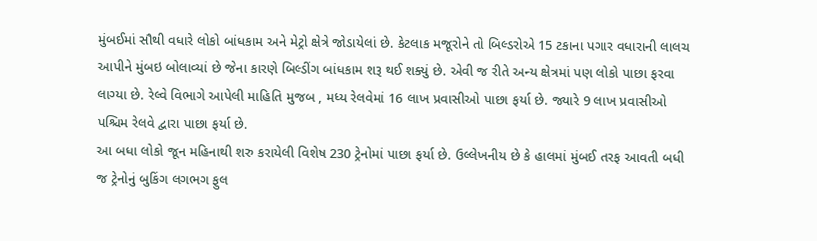મુંબઈમાં સૌથી વધારે લોકો બાંધકામ અને મેટ્રો ક્ષેત્રે જોડાયેલાં છે. કેટલાક મજૂરોને તો બિલ્ડરોએ 15 ટકાના પગાર વધારાની લાલચ આપીને મુંબઇ બોલાવ્યાં છે જેના કારણે બિલ્ડીંગ બાંધકામ શરૂ થઈ શક્યું છે. એવી જ રીતે અન્ય ક્ષેત્રમાં પણ લોકો પાછા ફરવા લાગ્યા છે. રેલ્વે વિભાગે આપેલી માહિતિ મુજબ , મધ્ય રેલવેમાં 16 લાખ પ્રવાસીઓ પાછા ફર્યા છે. જ્યારે 9 લાખ પ્રવાસીઓ પશ્ચિમ રેલવે દ્વારા પાછા ફર્યા છે.
આ બધા લોકો જૂન મહિનાથી શરુ કરાયેલી વિશેષ 230 ટ્રેનોમાં પાછા ફર્યા છે. ઉલ્લેખનીય છે કે હાલમાં મુંબઈ તરફ આવતી બધી જ ટ્રેનોનું બુકિંગ લગભગ ફુલ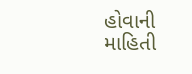હોવાની માહિતી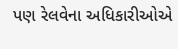પણ રેલવેના અધિકારીઓએ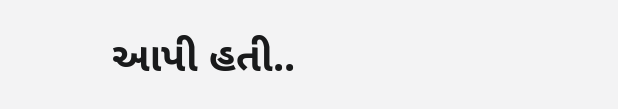આપી હતી..